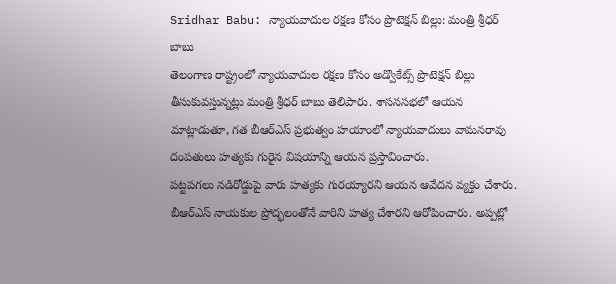Sridhar Babu: న్యాయవాదుల రక్షణ కోసం ప్రొటెక్షన్ బిల్లు: మంత్రి శ్రీధర్ బాబు
తెలంగాణ రాష్ట్రంలో న్యాయవాదుల రక్షణ కోసం అడ్వొకేట్స్ ప్రొటెక్షన్ బిల్లు తీసుకువస్తున్నట్లు మంత్రి శ్రీధర్ బాబు తెలిపారు. శాసనసభలో ఆయన మాట్లాడుతూ, గత బీఆర్ఎస్ ప్రభుత్వం హయాంలో న్యాయవాదులు వామనరావు దంపతులు హత్యకు గురైన విషయాన్ని ఆయన ప్రస్తావించారు.
పట్టపగలు నడిరోడ్డుపై వారు హత్యకు గురయ్యారని ఆయన ఆవేదన వ్యక్తం చేశారు. బీఆర్ఎస్ నాయకుల ప్రోద్భలంతోనే వారిని హత్య చేశారని ఆరోపించారు. అప్పట్లో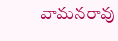వామనరావు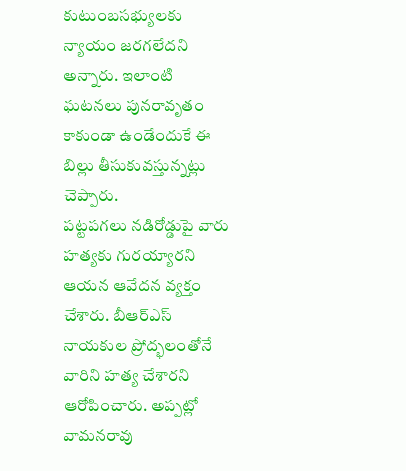కుటుంబసభ్యులకు న్యాయం జరగలేదని అన్నారు. ఇలాంటి ఘటనలు పునరావృతం కాకుండా ఉండేందుకే ఈ బిల్లు తీసుకువస్తున్నట్లు చెప్పారు.
పట్టపగలు నడిరోడ్డుపై వారు హత్యకు గురయ్యారని ఆయన ఆవేదన వ్యక్తం చేశారు. బీఆర్ఎస్ నాయకుల ప్రోద్భలంతోనే వారిని హత్య చేశారని ఆరోపించారు. అప్పట్లో వామనరావు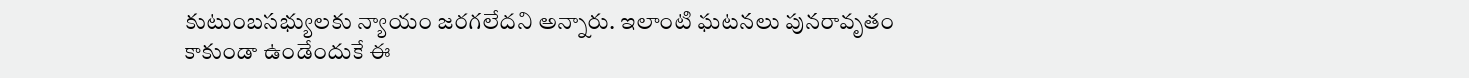కుటుంబసభ్యులకు న్యాయం జరగలేదని అన్నారు. ఇలాంటి ఘటనలు పునరావృతం కాకుండా ఉండేందుకే ఈ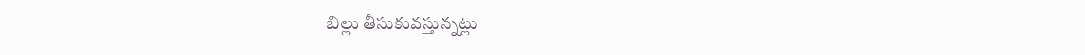బిల్లు తీసుకువస్తున్నట్లు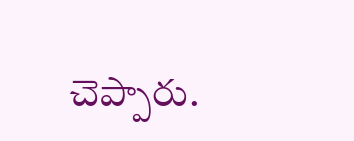చెప్పారు.